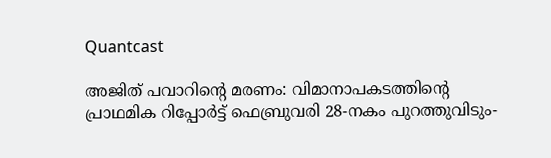Quantcast

അജിത് പവാറിന്റെ മരണം: വിമാനാപകടത്തിന്റെ പ്രാഥമിക റിപ്പോർട്ട് ഫെബ്രുവരി 28-നകം പുറത്തുവിടും-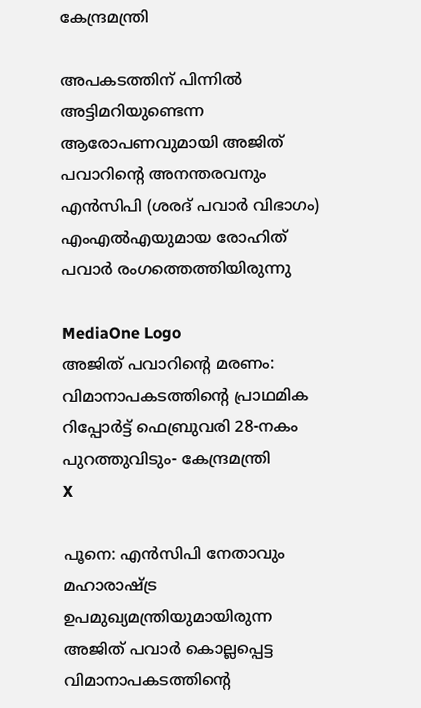കേന്ദ്രമന്ത്രി

അപകടത്തിന് പിന്നിൽ അട്ടിമറിയുണ്ടെന്ന ആരോപണവുമായി അജിത് പവാറിന്റെ അനന്തരവനും എൻസിപി (ശരദ് പവാർ വിഭാഗം) എംഎൽഎയുമായ രോഹിത് പവാർ രംഗത്തെത്തിയിരുന്നു

MediaOne Logo
അജിത് പവാറിന്റെ മരണം: വിമാനാപകടത്തിന്റെ പ്രാഥമിക റിപ്പോർട്ട് ഫെബ്രുവരി 28-നകം പുറത്തുവിടും- കേന്ദ്രമന്ത്രി
X

പൂനെ: എൻസിപി നേതാവും മഹാരാഷ്ട്ര ഉപമുഖ്യമന്ത്രിയുമായിരുന്ന അജിത് പവാർ കൊല്ലപ്പെട്ട വിമാനാപകടത്തിന്റെ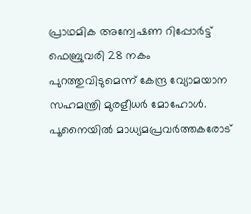പ്രാഥമിക അന്വേഷണ റിപ്പോർട്ട് ഫെബ്രുവരി 28 നകം പുറത്തുവിടുമെന്ന് കേന്ദ്ര വ്യോമയാന സഹമന്ത്രി മുരളീധർ മോഹോൾ. പൂനൈയിൽ മാധ്യമപ്രവർത്തകരോട്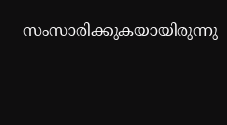സംസാരിക്കുകയായിരുന്നു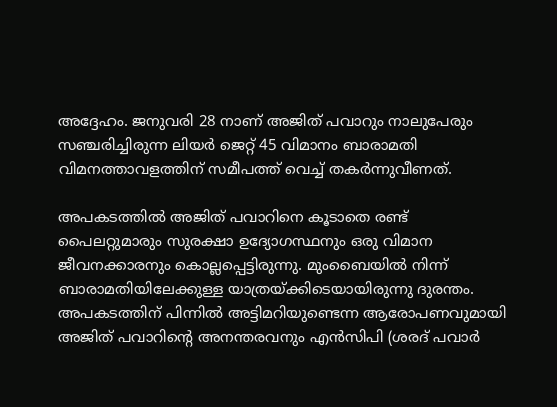അദ്ദേഹം. ജനുവരി 28 നാണ് അജിത് പവാറും നാലുപേരും സഞ്ചരിച്ചിരുന്ന ലിയർ ജെറ്റ് 45 വിമാനം ബാരാമതി വിമനത്താവളത്തിന് സമീപത്ത് വെച്ച് തകർന്നുവീണത്.

അപകടത്തിൽ അജിത് പവാറിനെ കൂടാതെ രണ്ട് പൈലറ്റുമാരും സുരക്ഷാ ഉദ്യോഗസ്ഥനും ഒരു വിമാന ജീവനക്കാരനും കൊല്ലപ്പെട്ടിരുന്നു. മുംബൈയിൽ നിന്ന് ബാരാമതിയിലേക്കുള്ള യാത്രയ്ക്കിടെയായിരുന്നു ദുരന്തം. അപകടത്തിന് പിന്നിൽ അട്ടിമറിയുണ്ടെന്ന ആരോപണവുമായി അജിത് പവാറിന്റെ അനന്തരവനും എൻസിപി (ശരദ് പവാർ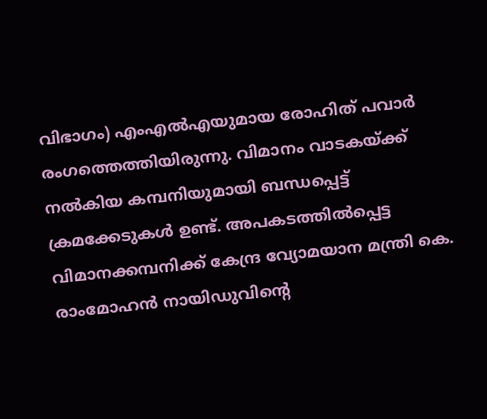വിഭാഗം) എംഎൽഎയുമായ രോഹിത് പവാർ രംഗത്തെത്തിയിരുന്നു. വിമാനം വാടകയ്ക്ക് നൽകിയ കമ്പനിയുമായി ബന്ധപ്പെട്ട് ക്രമക്കേടുകൾ ഉണ്ട്. അപകടത്തിൽപ്പെട്ട വിമാനക്കമ്പനിക്ക് കേന്ദ്ര വ്യോമയാന മന്ത്രി കെ. രാംമോഹൻ നായിഡുവിന്റെ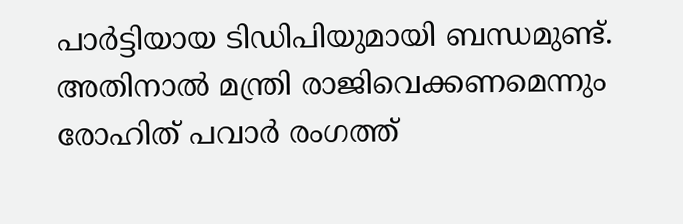പാർട്ടിയായ ടിഡിപിയുമായി ബന്ധമുണ്ട്. അതിനാൽ മന്ത്രി രാജിവെക്കണമെന്നും രോഹിത് പവാർ രംഗത്ത്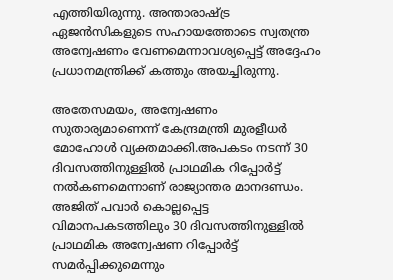എത്തിയിരുന്നു. അന്താരാഷ്ട്ര ഏജൻസികളുടെ സഹായത്തോടെ സ്വതന്ത്ര അന്വേഷണം വേണമെന്നാവശ്യപ്പെട്ട് അദ്ദേഹം പ്രധാനമന്ത്രിക്ക് കത്തും അയച്ചിരുന്നു.

അതേസമയം, അന്വേഷണം സുതാര്യമാണെന്ന് കേന്ദ്രമന്ത്രി മുരളീധർ മോഹോൾ വ്യക്തമാക്കി.അപകടം നടന്ന് 30 ദിവസത്തിനുള്ളിൽ പ്രാഥമിക റിപ്പോർട്ട് നൽകണമെന്നാണ് രാജ്യാന്തര മാനദണ്ഡം. അജിത് പവാർ കൊല്ലപ്പെട്ട വിമാനപകടത്തിലും 30 ദിവസത്തിനുള്ളിൽ പ്രാഥമിക അന്വേഷണ റിപ്പോർട്ട് സമർപ്പിക്കുമെന്നും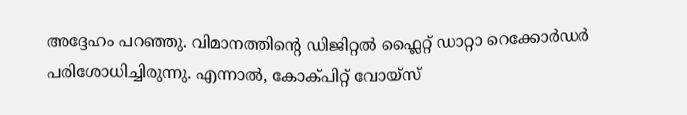അദ്ദേഹം പറഞ്ഞു. വിമാനത്തിന്റെ ഡിജിറ്റൽ ഫ്ലൈറ്റ് ഡാറ്റാ റെക്കോർഡർ പരിശോധിച്ചിരുന്നു. എന്നാൽ, കോക്പിറ്റ് വോയ്‌സ്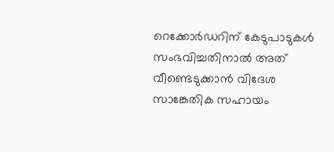റെക്കോർഡറിന് കേടുപാടുകൾ സംഭവിച്ചതിനാൽ അത് വീണ്ടെടുക്കാൻ വിദേശ സാങ്കേതിക സഹായം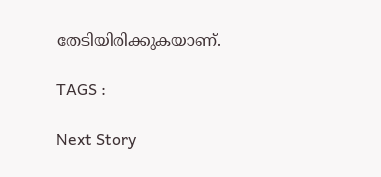തേടിയിരിക്കുകയാണ്.

TAGS :

Next Story